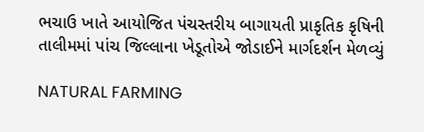ભચાઉ ખાતે આયોજિત પંચસ્તરીય બાગાયતી પ્રાકૃતિક કૃષિની તાલીમમાં પાંચ જિલ્લાના ખેડૂતોએ જોડાઈને માર્ગદર્શન મેળવ્યું

NATURAL FARMING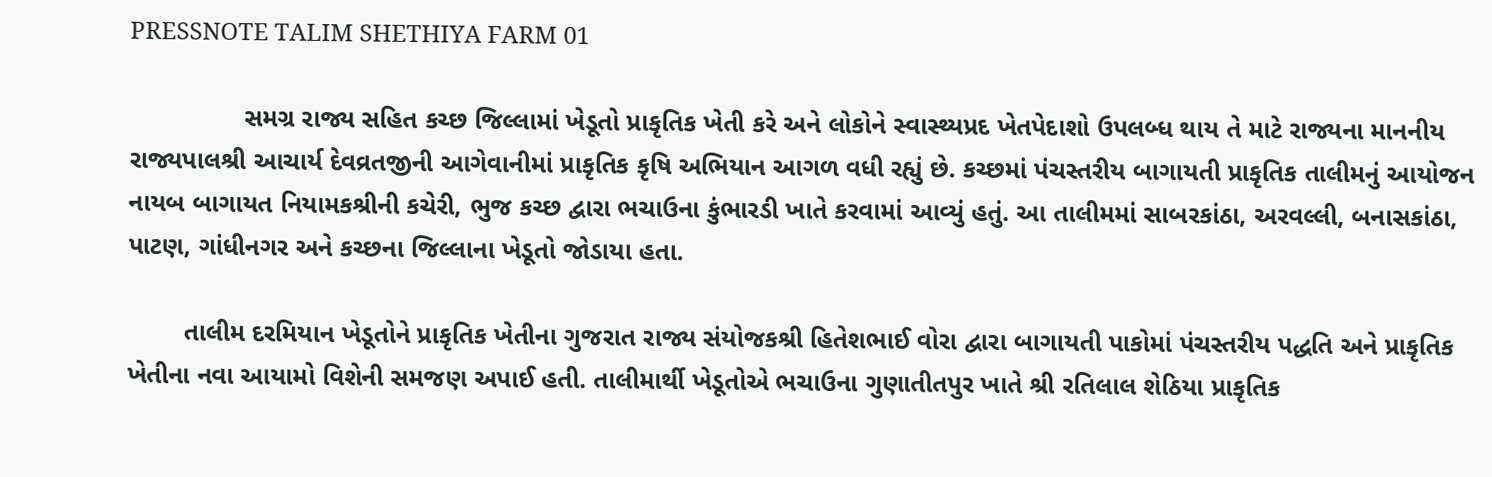PRESSNOTE TALIM SHETHIYA FARM 01

                સમગ્ર રાજ્ય સહિત કચ્છ જિલ્લામાં ખેડૂતો પ્રાકૃતિક ખેતી કરે અને લોકોને સ્વાસ્થ્યપ્રદ ખેતપેદાશો ઉપલબ્ધ થાય તે માટે રાજ્યના માનનીય રાજ્યપાલશ્રી આચાર્ય દેવવ્રતજીની આગેવાનીમાં પ્રાકૃતિક કૃષિ અભિયાન આગળ વધી રહ્યું છે. કચ્છમાં પંચસ્તરીય બાગાયતી પ્રાકૃતિક તાલીમનું આયોજન નાયબ બાગાયત નિયામકશ્રીની કચેરી, ભુજ કચ્છ દ્વારા ભચાઉના કુંભારડી ખાતે કરવામાં આવ્યું હતું. આ તાલીમમાં સાબરકાંઠા, અરવલ્લી, બનાસકાંઠા, પાટણ, ગાંધીનગર અને કચ્છના જિલ્લાના ખેડૂતો જોડાયા હતા.

        તાલીમ દરમિયાન ખેડૂતોને પ્રાકૃતિક ખેતીના ગુજરાત રાજ્ય સંયોજકશ્રી હિતેશભાઈ વોરા દ્વારા બાગાયતી પાકોમાં પંચસ્તરીય પદ્ધતિ અને પ્રાકૃતિક ખેતીના નવા આયામો વિશેની સમજણ અપાઈ હતી. તાલીમાર્થી ખેડૂતોએ ભચાઉના ગુણાતીતપુર ખાતે શ્રી રતિલાલ શેઠિયા પ્રાકૃતિક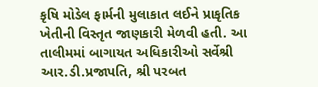કૃષિ મોડેલ ફાર્મની મુલાકાત લઈને પ્રાકૃતિક ખેતીની વિસ્તૃત જાણકારી મેળવી હતી. આ તાલીમમાં બાગાયત અધિકારીઓ સર્વેશ્રી આર.ડી.પ્રજાપતિ, શ્રી પરબત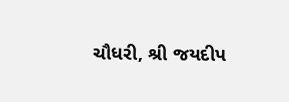ચૌધરી, શ્રી જયદીપ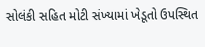સોલંકી સહિત મોટી સંખ્યામાં ખેડૂતો ઉપસ્થિત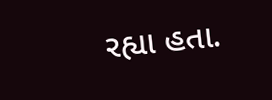રહ્યા હતા.